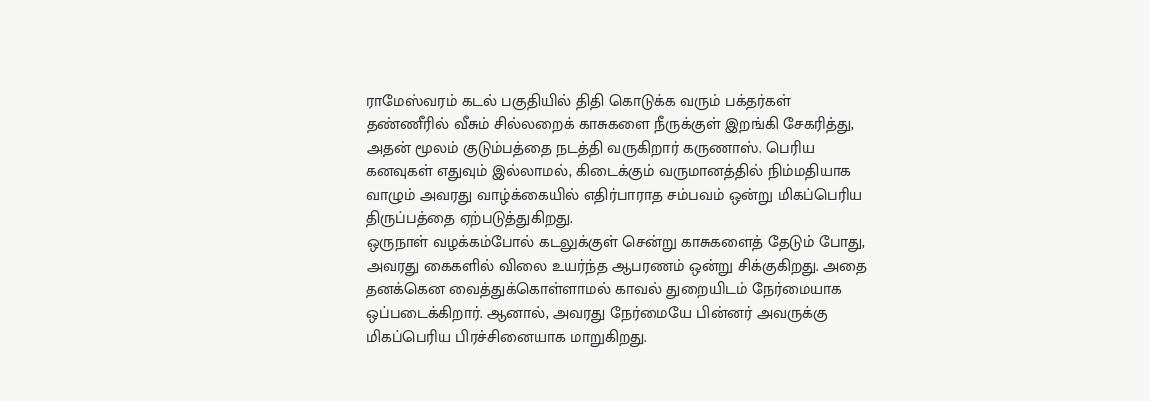ராமேஸ்வரம் கடல் பகுதியில் திதி கொடுக்க வரும் பக்தர்கள் தண்ணீரில் வீசும் சில்லறைக் காசுகளை நீருக்குள் இறங்கி சேகரித்து, அதன் மூலம் குடும்பத்தை நடத்தி வருகிறார் கருணாஸ். பெரிய கனவுகள் எதுவும் இல்லாமல், கிடைக்கும் வருமானத்தில் நிம்மதியாக வாழும் அவரது வாழ்க்கையில் எதிர்பாராத சம்பவம் ஒன்று மிகப்பெரிய திருப்பத்தை ஏற்படுத்துகிறது.
ஒருநாள் வழக்கம்போல் கடலுக்குள் சென்று காசுகளைத் தேடும் போது, அவரது கைகளில் விலை உயர்ந்த ஆபரணம் ஒன்று சிக்குகிறது. அதை தனக்கென வைத்துக்கொள்ளாமல் காவல் துறையிடம் நேர்மையாக ஒப்படைக்கிறார். ஆனால், அவரது நேர்மையே பின்னர் அவருக்கு மிகப்பெரிய பிரச்சினையாக மாறுகிறது.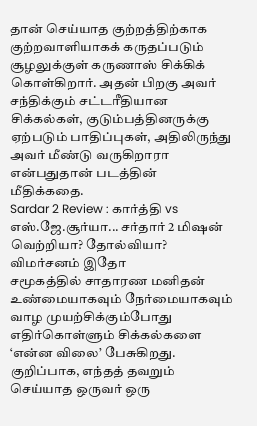தான் செய்யாத குற்றத்திற்காக குற்றவாளியாகக் கருதப்படும் சூழலுக்குள் கருணாஸ் சிக்கிக் கொள்கிறார். அதன் பிறகு அவர் சந்திக்கும் சட்டரீதியான சிக்கல்கள், குடும்பத்தினருக்கு ஏற்படும் பாதிப்புகள், அதிலிருந்து அவர் மீண்டு வருகிறாரா என்பதுதான் படத்தின் மீதிக்கதை.
Sardar 2 Review : கார்த்தி vs எஸ்.ஜே.சூர்யா... சர்தார் 2 மிஷன் வெற்றியா? தோல்வியா? விமர்சனம் இதோ
சமூகத்தில் சாதாரண மனிதன் உண்மையாகவும் நேர்மையாகவும் வாழ முயற்சிக்கும்போது எதிர்கொள்ளும் சிக்கல்களை ‘என்ன விலை’ பேசுகிறது. குறிப்பாக, எந்தத் தவறும் செய்யாத ஒருவர் ஒரு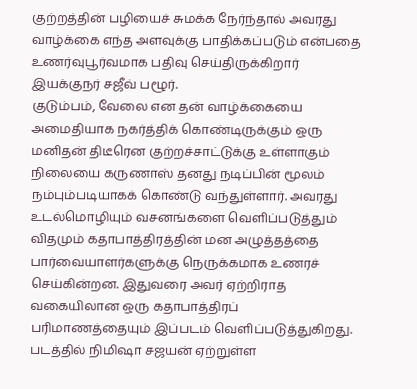குற்றத்தின் பழியைச் சுமக்க நேர்ந்தால் அவரது வாழ்க்கை எந்த அளவுக்கு பாதிக்கப்படும் என்பதை உணர்வுபூர்வமாக பதிவு செய்திருக்கிறார் இயக்குநர் சஜீவ் பழூர்.
குடும்பம், வேலை என தன் வாழ்க்கையை அமைதியாக நகர்த்திக் கொண்டிருக்கும் ஒரு மனிதன் திடீரென குற்றச்சாட்டுக்கு உள்ளாகும் நிலையை கருணாஸ் தனது நடிப்பின் மூலம் நம்பும்படியாகக் கொண்டு வந்துள்ளார். அவரது உடல்மொழியும் வசனங்களை வெளிப்படுத்தும் விதமும் கதாபாத்திரத்தின் மன அழுத்தத்தை பார்வையாளர்களுக்கு நெருக்கமாக உணரச் செய்கின்றன. இதுவரை அவர் ஏற்றிராத வகையிலான ஒரு கதாபாத்திரப் பரிமாணத்தையும் இப்படம் வெளிப்படுத்துகிறது.
படத்தில் நிமிஷா சஜயன் ஏற்றுள்ள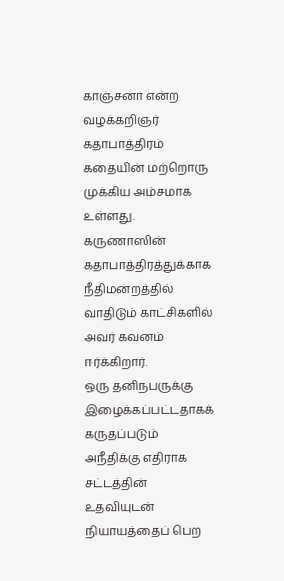காஞ்சனா என்ற வழக்கறிஞர் கதாபாத்திரம் கதையின் மற்றொரு முக்கிய அம்சமாக உள்ளது. கருணாஸின் கதாபாத்திரத்துக்காக நீதிமன்றத்தில் வாதிடும் காட்சிகளில் அவர் கவனம் ஈர்க்கிறார்.
ஒரு தனிநபருக்கு இழைக்கப்பட்டதாகக் கருதப்படும் அநீதிக்கு எதிராக சட்டத்தின் உதவியுடன் நியாயத்தைப் பெற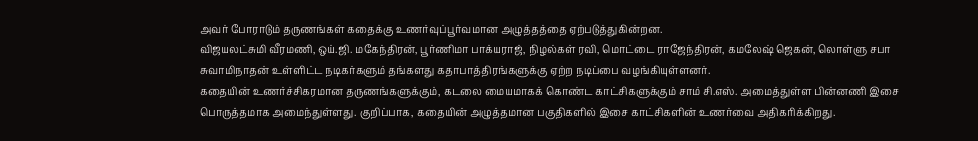அவர் போராடும் தருணங்கள் கதைக்கு உணர்வுப்பூர்வமான அழுத்தத்தை ஏற்படுத்துகின்றன.
விஜயலட்சுமி வீரமணி, ஒய்.ஜி. மகேந்திரன், பூர்ணிமா பாக்யராஜ், நிழல்கள் ரவி, மொட்டை ராஜேந்திரன், கமலேஷ் ஜெகன், லொள்ளு சபா சுவாமிநாதன் உள்ளிட்ட நடிகர்களும் தங்களது கதாபாத்திரங்களுக்கு ஏற்ற நடிப்பை வழங்கியுள்ளனர்.
கதையின் உணர்ச்சிகரமான தருணங்களுக்கும், கடலை மையமாகக் கொண்ட காட்சிகளுக்கும் சாம் சி.எஸ். அமைத்துள்ள பின்னணி இசை பொருத்தமாக அமைந்துள்ளது. குறிப்பாக, கதையின் அழுத்தமான பகுதிகளில் இசை காட்சிகளின் உணர்வை அதிகரிக்கிறது.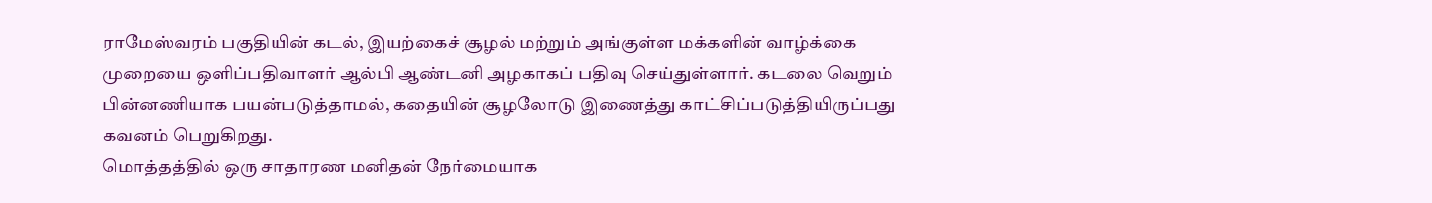ராமேஸ்வரம் பகுதியின் கடல், இயற்கைச் சூழல் மற்றும் அங்குள்ள மக்களின் வாழ்க்கை முறையை ஒளிப்பதிவாளர் ஆல்பி ஆண்டனி அழகாகப் பதிவு செய்துள்ளார். கடலை வெறும் பின்னணியாக பயன்படுத்தாமல், கதையின் சூழலோடு இணைத்து காட்சிப்படுத்தியிருப்பது கவனம் பெறுகிறது.
மொத்தத்தில் ஒரு சாதாரண மனிதன் நேர்மையாக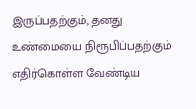இருப்பதற்கும், தனது உண்மையை நிரூபிப்பதற்கும் எதிர்கொள்ள வேண்டிய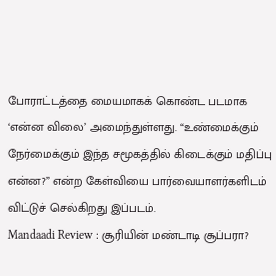போராட்டத்தை மையமாகக் கொண்ட படமாக ‘என்ன விலை’ அமைந்துள்ளது. “உண்மைக்கும் நேர்மைக்கும் இந்த சமூகத்தில் கிடைக்கும் மதிப்பு என்ன?” என்ற கேள்வியை பார்வையாளர்களிடம் விட்டுச் செல்கிறது இப்படம்.
Mandaadi Review : சூரியின் மண்டாடி சூப்பரா?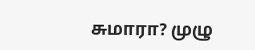சுமாரா? முழு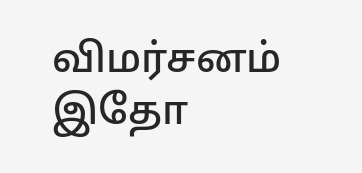விமர்சனம் இதோ